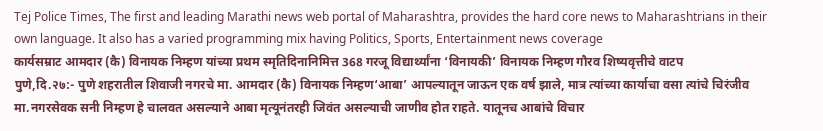Tej Police Times, The first and leading Marathi news web portal of Maharashtra, provides the hard core news to Maharashtrians in their own language. It also has a varied programming mix having Politics, Sports, Entertainment news coverage
कार्यसम्राट आमदार (कै) विनायक निम्हण यांच्या प्रथम स्मृतिदिनानिमित्त 368 गरजू विद्यार्थ्यांना ‘विनायकी’ विनायक निम्हण गौरव शिष्यवृत्तीचे वाटप
पुणे,दि.२७:- पुणे शहरातील शिवाजी नगरचे मा. आमदार (कै) विनायक निम्हण‘आबा’ आपल्यातून जाऊन एक वर्ष झाले, मात्र त्यांच्या कार्याचा वसा त्यांचे चिरंजीव मा.नगरसेवक सनी निम्हण हे चालवत असल्याने आबा मृत्यूनंतरही जिवंत असल्याची जाणीव होत राहते. यातूनच आबांचे विचार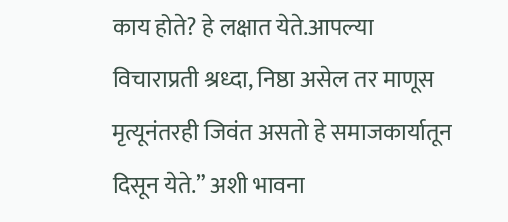काय होते? हे लक्षात येते.आपल्या विचाराप्रती श्रध्दा, निष्ठा असेल तर माणूस मृत्यूनंतरही जिवंत असतो हे समाजकार्यातून दिसून येते.” अशी भावना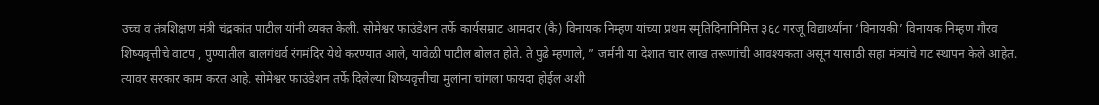उच्च व तंत्रशिक्षण मंत्री चंद्रकांत पाटील यांनी व्यक्त केली. सोमेश्वर फाउंडेशन तर्फे कार्यसम्राट आमदार (कै) विनायक निम्हण यांच्या प्रथम स्मृतिदिनानिमित्त ३६८ गरजू विद्यार्थ्यांना ‘विनायकी’ विनायक निम्हण गौरव शिष्यवृत्तीचे वाटप , पुण्यातील बालगंधर्व रंगमंदिर येथे करण्यात आले, यावेळी पाटील बोलत होते. ते पुढे म्हणाले, ” जर्मनी या देशात चार लाख तरूणांची आवश्यकता असून यासाठी सहा मंत्र्यांचे गट स्थापन केले आहेत. त्यावर सरकार काम करत आहे. सोमेश्वर फाउंडेशन तर्फे दिलेल्या शिष्यवृत्तीचा मुलांना चांगला फायदा होईल अशी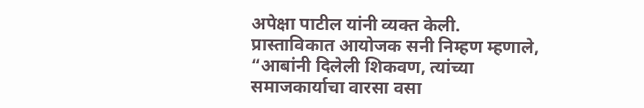अपेक्षा पाटील यांनी व्यक्त केली.
प्रास्ताविकात आयोजक सनी निम्हण म्हणाले, “आबांनी दिलेली शिकवण, त्यांच्या समाजकार्याचा वारसा वसा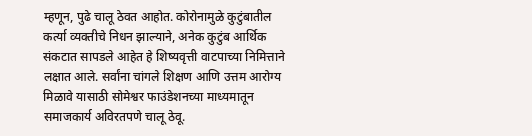म्हणून, पुढे चालू ठेवत आहोत. कोरोनामुळे कुटुंबातील कर्त्या व्यक्तीचे निधन झाल्याने, अनेक कुटुंब आर्थिक संकटात सापडले आहेत हे शिष्यवृत्ती वाटपाच्या निमित्ताने लक्षात आले. सर्वांना चांगले शिक्षण आणि उत्तम आरोग्य मिळावे यासाठी सोमेश्वर फाउंडेशनच्या माध्यमातून समाजकार्य अविरतपणे चालू ठेवू.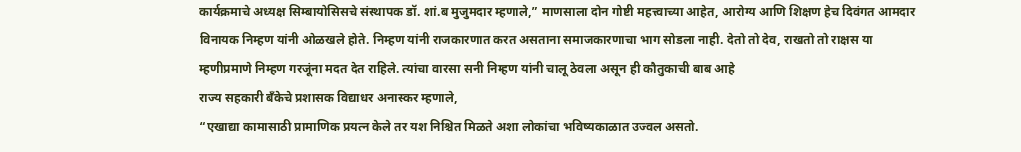कार्यक्रमाचे अध्यक्ष सिम्बायोसिसचे संस्थापक डॉ. शां.ब मुजुमदार म्हणाले,” माणसाला दोन गोष्टी महत्त्वाच्या आहेत, आरोग्य आणि शिक्षण हेच दिवंगत आमदार विनायक निम्हण यांनी ओळखले होते. निम्हण यांनी राजकारणात करत असताना समाजकारणाचा भाग सोडला नाही. देतो तो देव, राखतो तो राक्षस या म्हणीप्रमाणे निम्हण गरजूंना मदत देत राहिले. त्यांचा वारसा सनी निम्हण यांनी चालू ठेवला असून ही कौतुकाची बाब आहे
राज्य सहकारी बँकेचे प्रशासक विद्याधर अनास्कर म्हणाले,
“एखाद्या कामासाठी प्रामाणिक प्रयत्न केले तर यश निश्चित मिळते अशा लोकांचा भविष्यकाळात उज्वल असतो.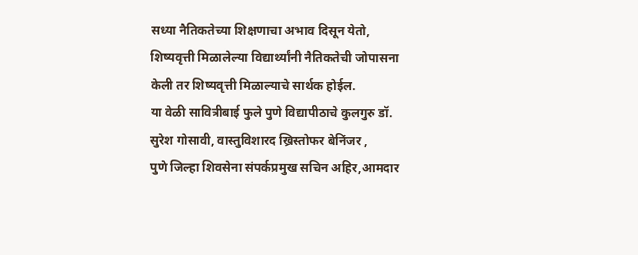सध्या नैतिकतेच्या शिक्षणाचा अभाव दिसून येतो,
शिष्यवृत्ती मिळालेल्या विद्यार्थ्यांनी नैतिकतेची जोपासना केली तर शिष्यवृत्ती मिळाल्याचे सार्थक होईल.
या वेळी सावित्रीबाई फुले पुणे विद्यापीठाचे कुलगुरु डॉ. सुरेश गोसावी, वास्तुविशारद ख्रिस्तोफर बेनिंजर ,
पुणे जिल्हा शिवसेना संपर्कप्रमुख सचिन अहिर,आमदार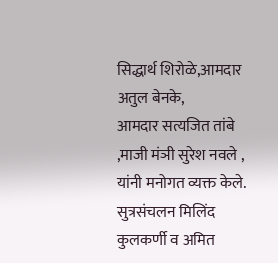सिद्धार्थ शिरोळे,आमदार अतुल बेनके,
आमदार सत्यजित तांबे ,माजी मंञी सुरेश नवले , यांनी मनोगत व्यक्त केले.
सुत्रसंचलन मिलिंद कुलकर्णी व अमित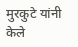मुरकुटे यांनी केले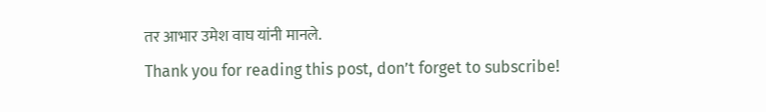तर आभार उमेश वाघ यांनी मानले.
Thank you for reading this post, don’t forget to subscribe!